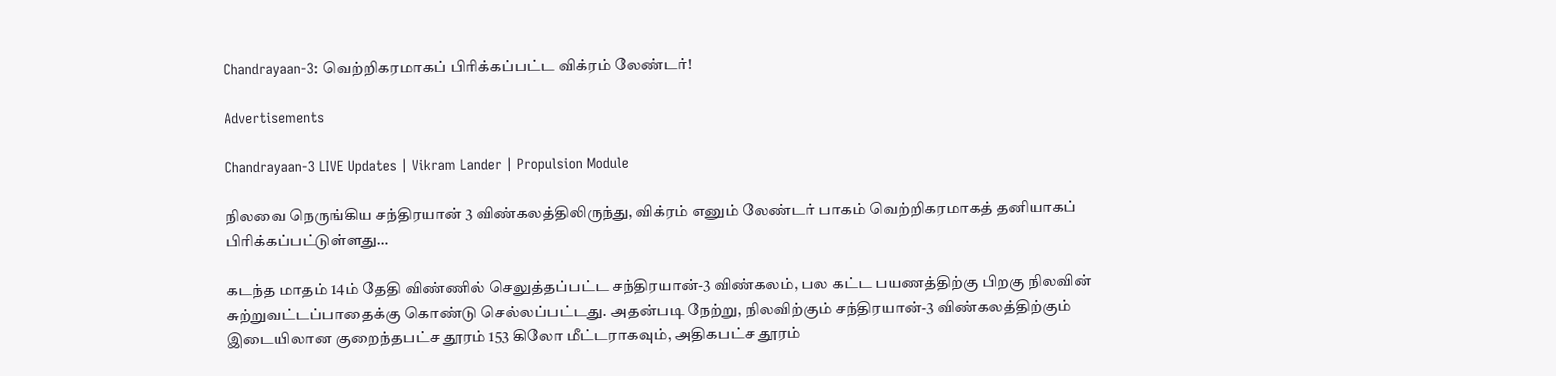Chandrayaan-3: வெற்றிகரமாகப் பிரிக்கப்பட்ட விக்ரம் லேண்டர்!

Advertisements

Chandrayaan-3 LIVE Updates | Vikram Lander | Propulsion Module

நிலவை நெருங்கிய சந்திரயான் 3 விண்கலத்திலிருந்து, விக்ரம் எனும் லேண்டர் பாகம் வெற்றிகரமாகத் தனியாகப் பிரிக்கப்பட்டுள்ளது…

கடந்த மாதம் 14ம் தேதி விண்ணில் செலுத்தப்பட்ட சந்திரயான்-3 விண்கலம், பல கட்ட பயணத்திற்கு பிறகு நிலவின் சுற்றுவட்டப்பாதைக்கு கொண்டு செல்லப்பட்டது. அதன்படி நேற்று, நிலவிற்கும் சந்திரயான்-3 விண்கலத்திற்கும் இடையிலான குறைந்தபட்ச தூரம் 153 கிலோ மீட்டராகவும், அதிகபட்ச தூரம்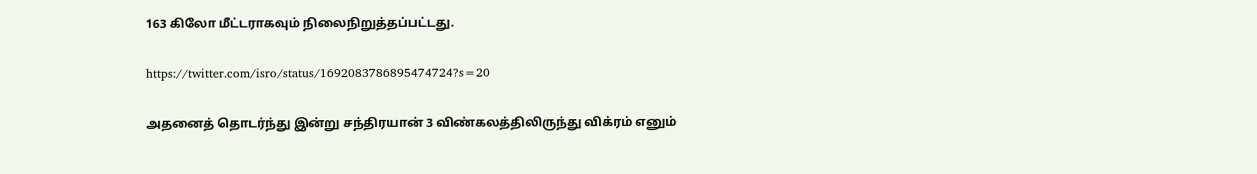163 கிலோ மீட்டராகவும் நிலைநிறுத்தப்பட்டது.

https://twitter.com/isro/status/1692083786895474724?s=20

அதனைத் தொடர்ந்து இன்று சந்திரயான் 3 விண்கலத்திலிருந்து விக்ரம் எனும்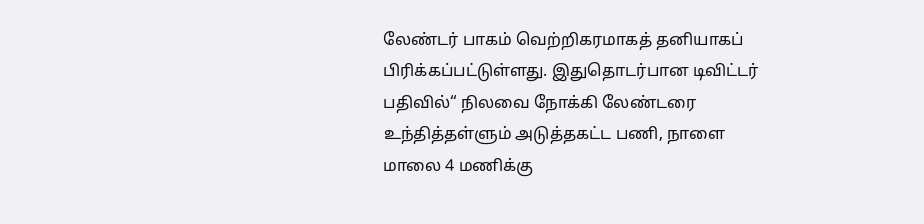லேண்டர் பாகம் வெற்றிகரமாகத் தனியாகப் பிரிக்கப்பட்டுள்ளது. இதுதொடர்பான டிவிட்டர் பதிவில்“ நிலவை நோக்கி லேண்டரை உந்தித்தள்ளும் அடுத்தகட்ட பணி, நாளை மாலை 4 மணிக்கு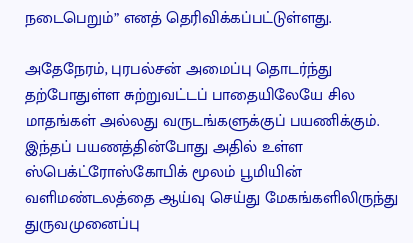நடைபெறும்” எனத் தெரிவிக்கப்பட்டுள்ளது.

அதேநேரம், புரபல்சன் அமைப்பு தொடர்ந்து தற்போதுள்ள சுற்றுவட்டப் பாதையிலேயே சில மாதங்கள் அல்லது வருடங்களுக்குப் பயணிக்கும். இந்தப் பயணத்தின்போது அதில் உள்ள ஸ்பெக்ட்ரோஸ்கோபிக் மூலம் பூமியின் வளிமண்டலத்தை ஆய்வு செய்து மேகங்களிலிருந்து துருவமுனைப்பு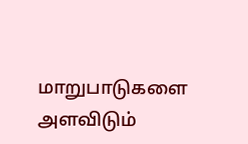மாறுபாடுகளை அளவிடும்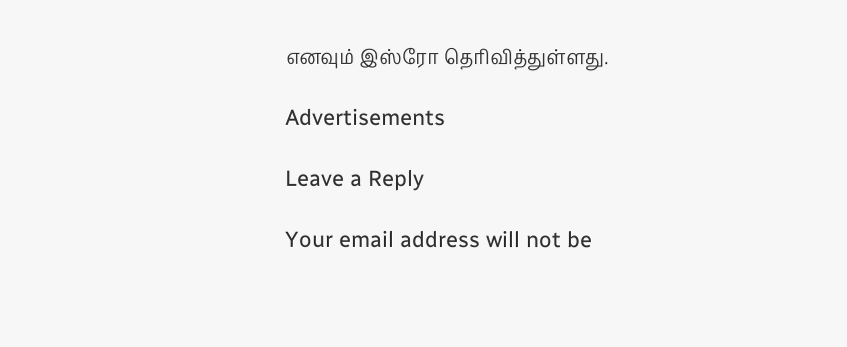எனவும் இஸ்ரோ தெரிவித்துள்ளது.

Advertisements

Leave a Reply

Your email address will not be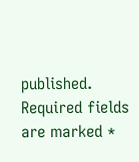published. Required fields are marked *